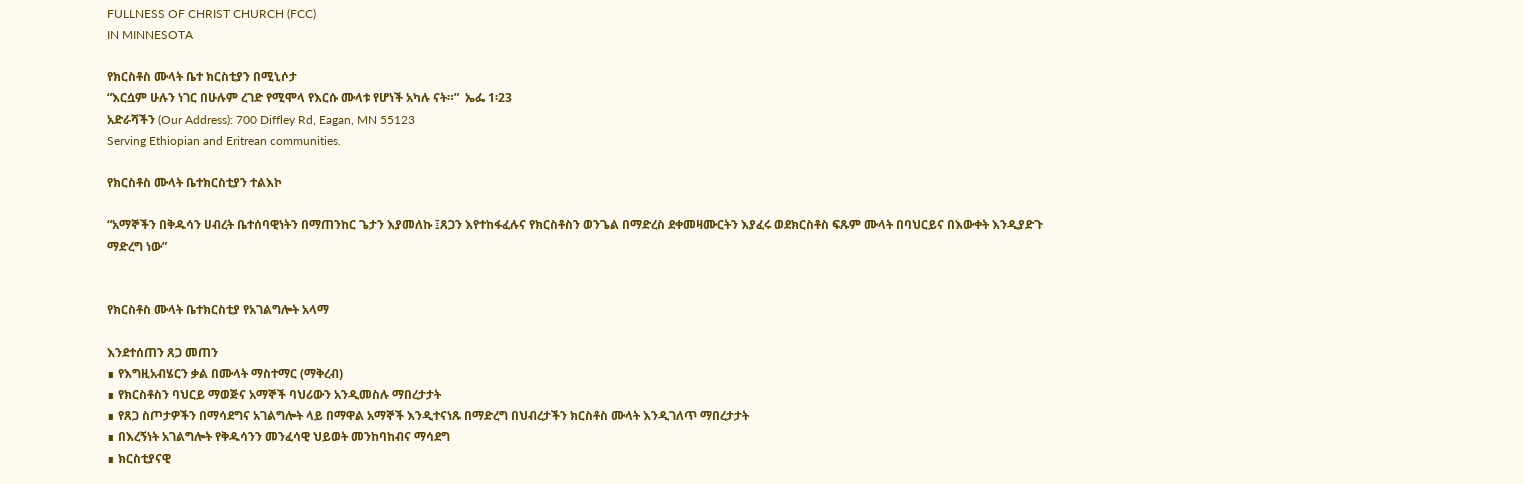FULLNESS OF CHRIST CHURCH (FCC)
IN MINNESOTA

የክርስቶስ ሙላት ቤተ ክርስቲያን በሚኒሶታ
“እርሷም ሁሉን ነገር በሁሉም ረገድ የሚሞላ የእርሱ ሙላቱ የሆነች አካሉ ናት።”  ኤፌ 1፡23
አድራሻችን (Our Address): 700 Diffley Rd, Eagan, MN 55123
Serving Ethiopian and Eritrean communities.

የክርስቶስ ሙላት ቤተክርስቲያን ተልእኮ

“አማኞችን በቅዱሳን ሀብረት ቤተሰባዊነትን በማጠንከር ጌታን እያመለኩ ፤ጸጋን እየተከፋፈሉና የክርስቶስን ወንጌል በማድረስ ደቀመዛሙርትን እያፈሩ ወደክርስቶስ ፍጹም ሙላት በባህርይና በእውቀት እንዲያድጉ ማድረግ ነው”


የክርስቶስ ሙላት ቤተክርስቲያ የአገልግሎት አላማ

እንደተሰጠን ጸጋ መጠን
∎ የእግዚአብሄርን ቃል በሙላት ማስተማር (ማቅረብ)
∎ የክርስቶስን ባህርይ ማወጅና አማኞች ባህሪውን አንዲመስሉ ማበረታታት
∎ የጸጋ ስጦታዎችን በማሳደግና አገልግሎት ላይ በማዋል አማኞች እንዲተናነጹ በማድረግ በህብረታችን ክርስቶስ ሙላት እንዲገለጥ ማበረታታት
∎ በእረኝነት አገልግሎት የቅዱሳንን መንፈሳዊ ህይወት መንከባከብና ማሳደግ
∎ ክርስቲያናዊ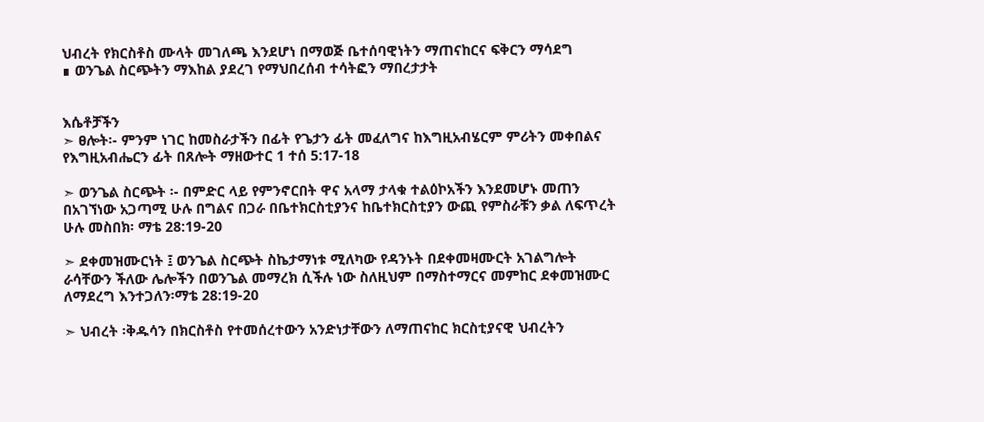ህብረት የክርስቶስ ሙላት መገለጫ እንደሆነ በማወጅ ቤተሰባዊነትን ማጠናከርና ፍቅርን ማሳደግ
∎ ወንጌል ስርጭትን ማእከል ያደረገ የማህበረሰብ ተሳትፎን ማበረታታት


እሴቶቻችን
➣ ፀሎት፡- ምንም ነገር ከመስራታችን በፊት የጌታን ፊት መፈለግና ከእግዚአብሄርም ምሪትን መቀበልና የእግዚአብሔርን ፊት በጸሎት ማዘውተር 1 ተሰ 5:17-18

➣ ወንጌል ስርጭት ፡- በምድር ላይ የምንኖርበት ዋና አላማ ታላቁ ተልዕኮአችን እንደመሆኑ መጠን በአገኘነው አጋጣሚ ሁሉ በግልና በጋራ በቤተክርስቲያንና ከቤተክርስቲያን ውጪ የምስራቹን ቃል ለፍጥረት ሁሉ መስበክ፡ ማቴ 28:19-20

➣ ደቀመዝሙርነት ፤ ወንጌል ስርጭት ስኬታማነቱ ሚለካው የዳንኑት በደቀመዛሙርት አገልግሎት ራሳቸውን ችለው ሌሎችን በወንጌል መማረክ ሲችሉ ነው ስለዚህም በማስተማርና መምከር ደቀመዝሙር ለማደረግ እንተጋለን፡ማቴ 28:19-20

➣ ህብረት ፡ቅዱሳን በክርስቶስ የተመሰረተውን አንድነታቸውን ለማጠናከር ክርስቲያናዊ ህብረትን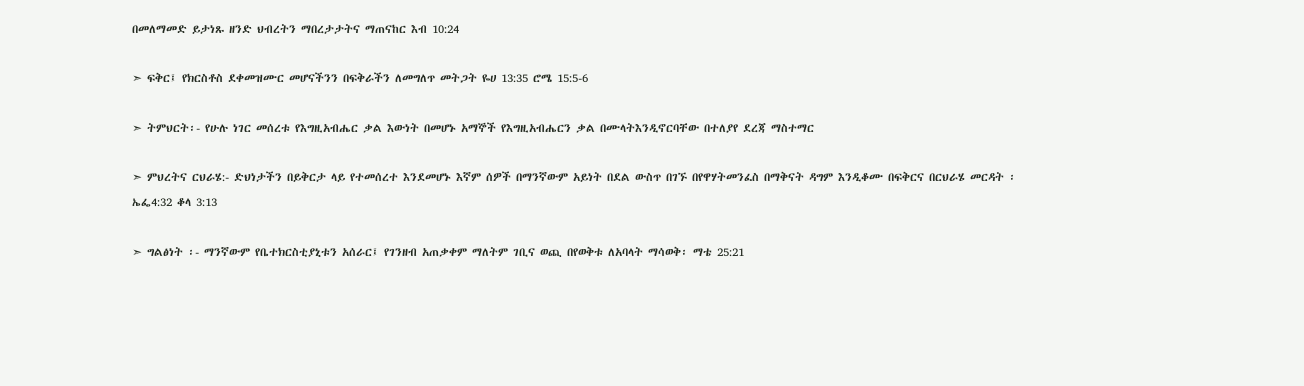በመለማመድ ይታነጹ ዘንድ ህብረትን ማበረታታትና ማጠናከር እብ 10:24

➣ ፍቅር፤ የክርስቶስ ደቀመዝሙር መሆናችንን በፍቅራችን ለመግለጥ መትጋት ዬሀ 13:35 ሮሜ 15:5-6

➣ ትምህርት፡- የሁሉ ነገር መሰረቱ የእግዚአብሔር ቃል እውነት በመሆኑ አማኞች የእግዚአብሔርን ቃል በሙላትእንዲኖርባቸው በተለያየ ደረጃ ማስተማር

➣ ምህረትና ርህራሄ:- ድህነታችን በይቅርታ ላይ የተመሰረተ እንደመሆኑ እኛም ሰዎች በማንኛውም አይነት በደል ውስጥ በገኙ በየዋሃትመንፈስ በማቅናት ዳግም እንዲቆሙ በፍቅርና በርህራሄ መርዳት ፡ ኤፌ4:32 ቆላ 3:13

➣ ግልፅነት ፡- ማንኛውም የቤተክርስቲያኒቱን አሰራር፤ የገንዘብ አጠቃቀም ማለትም ገቢና ወጪ በየወቅቱ ለአባላት ማሳወቅ፡ ማቴ 25:21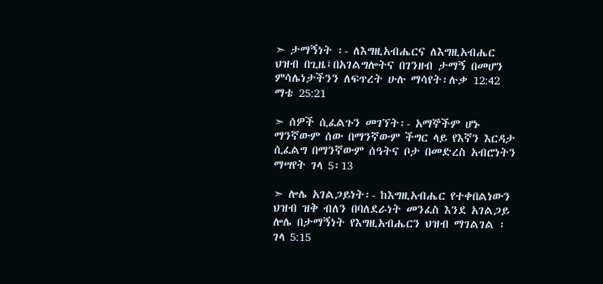➣ ታማኝነት ፡- ለእግዚአብሔርና ለእግዚአብሔር ህዝብ በጊዜ፤በአገልግሎትና በገንዘብ ታማኝ በመሆን ምሳሌነታችንን ለፍጥረት ሁሉ ማሳየት፡ሉቃ 12:42 ማቴ 25:21

➣ ሰዎች ሲፈልጉን መገኘት፡- አማኞችም ሆኑ ማንኛውም ሰው በማንኛውም ችግር ላይ የእኛን እርዳታ ሲፈልግ በማንኛውም ሰዓትና ቦታ በመድረስ አብሮነትን ማሣየት ገላ 5፡13

➣ ሎሌ አገልጋይነት፡- ከእግዚአብሔር የተቀበልነውን ህዝብ ዝቅ ብለን በባለደራነት መንፈስ እንደ አገልጋይ ሎሌ በታማኝነት የእግዚአብሔርን ህዝብ ማገልገል ፡ ገላ 5:15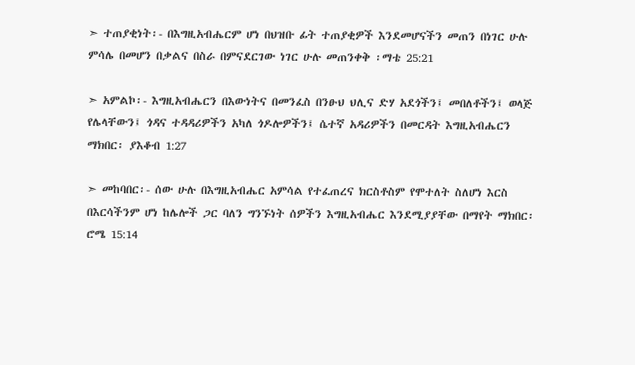➣ ተጠያቂነት፡- በእግዚአብሔርም ሆነ በህዝቡ ፊት ተጠያቂዎች እንደመሆናችን መጠን በነገር ሁሉ ምሳሌ በመሆን በቃልና በስራ በምናደርገው ነገር ሁሉ መጠንቀቅ ፡ማቴ 25:21

➣ አምልኮ፡- እግዚአብሔርን በእውነትና በመንፈስ በንፁህ ህሊና ድሃ አደጎችን፤ መበለቶችን፤ ወላጅ የሌላቸውን፤ ጎዳና ተዳዳሪዎችን አካለ ጎዶሎዎችን፤ ሴተኛ አዳሪዎችን በመርዳት እግዚአብሔርን ማክበር፡ ያእቆብ 1:27

➣ መከባበር፡- ሰው ሁሉ በእግዚአብሔር አምሳል የተፈጠረና ክርስቶስም የሞተለት ስለሆነ እርስ በእርሳችንም ሆነ ከሌሎች ጋር ባለን ግንኙነት ሰዎችን እግዚአብሔር እንደሚያያቸው በማየት ማክበር፡ሮሜ 15:14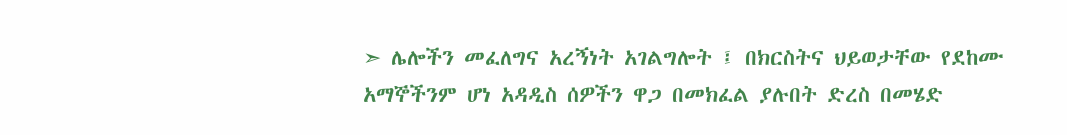➣ ሌሎችን መፈለግና አረኝነት አገልግሎት ፤ በክርስትና ህይወታቸው የደከሙ አማኞችንም ሆነ አዳዲስ ሰዎችን ዋጋ በመክፈል ያሉበት ድረስ በመሄድ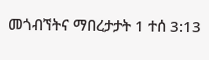መጎብኘትና ማበረታታት 1 ተሰ 3:13